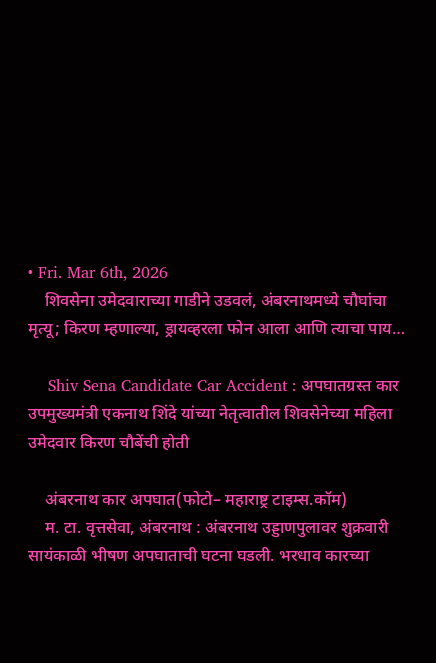• Fri. Mar 6th, 2026
    शिवसेना उमेदवाराच्या गाडीने उडवलं, अंबरनाथमध्ये चौघांचा मृत्यू; किरण म्हणाल्या, ड्रायव्हरला फोन आला आणि त्याचा पाय…

    Shiv Sena Candidate Car Accident : अपघातग्रस्त कार उपमुख्यमंत्री एकनाथ शिंदे यांच्या नेतृत्वातील शिवसेनेच्या महिला उमेदवार किरण चौबेंची होती

    अंबरनाथ कार अपघात(फोटो– महाराष्ट्र टाइम्स.कॉम)
    म. टा. वृत्तसेवा, अंबरनाथ : अंबरनाथ उड्डाणपुलावर शुक्रवारी सायंकाळी भीषण अपघाताची घटना घडली. भरधाव कारच्या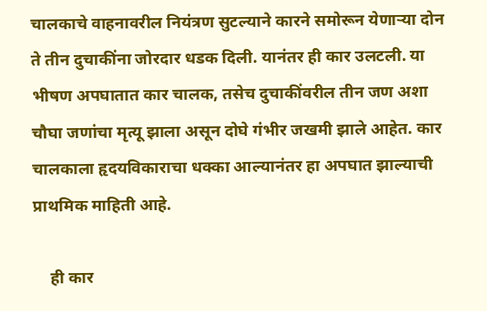चालकाचे वाहनावरील नियंत्रण सुटल्याने कारने समोरून येणाऱ्या दोन ते तीन दुचाकींना जोरदार धडक दिली. यानंतर ही कार उलटली. या भीषण अपघातात कार चालक, तसेच दुचाकींवरील तीन जण अशा चौघा जणांचा मृत्यू झाला असून दोघे गंभीर जखमी झाले आहेत. कार चालकाला हृदयविकाराचा धक्का आल्यानंतर हा अपघात झाल्याची प्राथमिक माहिती आहे.

    ही कार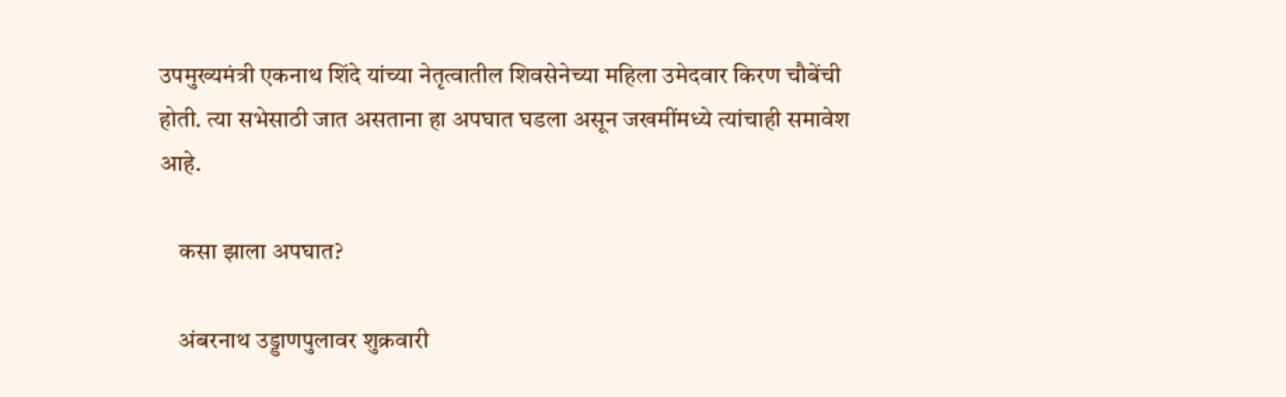उपमुख्यमंत्री एकनाथ शिंदे यांच्या नेतृत्वातील शिवसेनेच्या महिला उमेदवार किरण चौबेंची होती. त्या सभेसाठी जात असताना हा अपघात घडला असून जखमींमध्ये त्यांचाही समावेश आहे.

    कसा झाला अपघात?

    अंबरनाथ उड्डाणपुलावर शुक्रवारी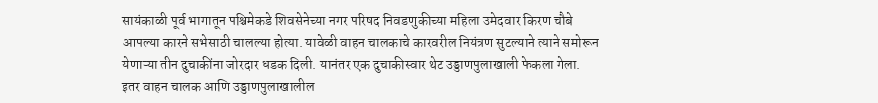सायंकाळी पूर्व भागातून पश्चिमेकडे शिवसेनेच्या नगर परिषद निवडणुकीच्या महिला उमेदवार किरण चौबे आपल्या कारने सभेसाठी चालल्या होत्या. यावेळी वाहन चालकाचे कारवरील नियंत्रण सुटल्याने त्याने समोरून येणाऱ्या तीन दुचाकींना जोरदार धडक दिली. यानंतर एक दुचाकीस्वार थेट उड्डाणपुलाखाली फेकला गेला. इतर वाहन चालक आणि उड्डाणपुलाखालील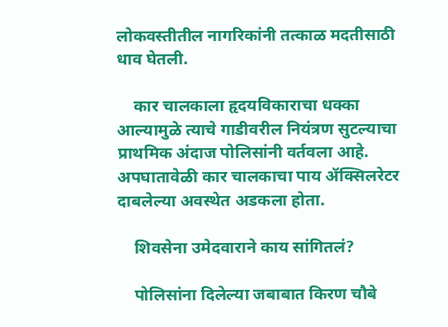लोकवस्तीतील नागरिकांनी तत्काळ मदतीसाठी धाव घेतली.

    कार चालकाला हृदयविकाराचा धक्का आल्यामुळे त्याचे गाडीवरील नियंत्रण सुटल्याचा प्राथमिक अंदाज पोलिसांनी वर्तवला आहे. अपघातावेळी कार चालकाचा पाय ॲक्सिलरेटर दाबलेल्या अवस्थेत अडकला होता.

    शिवसेना उमेदवाराने काय सांगितलं?

    पोलिसांना दिलेल्या जबाबात किरण चौबे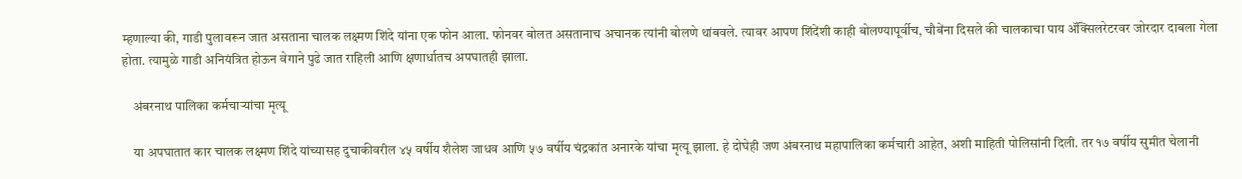म्हणाल्या की, गाडी पुलावरून जात असताना चालक लक्ष्मण शिंदे यांना एक फोन आला. फोनवर बोलत असतानाच अचानक त्यांनी बोलणे थांबवले. त्यावर आपण शिंदेंशी काही बोलण्यापूर्वीच, चौबेंना दिसले की चालकाचा पाय ॲक्सिलरेटरवर जोरदार दाबला गेला होता. त्यामुळे गाडी अनियंत्रित होऊन वेगाने पुढे जात राहिली आणि क्षणार्धातच अपघातही झाला.

    अंबरनाथ पालिका कर्मचाऱ्यांचा मृत्यू

    या अपघातात कार चालक लक्ष्मण शिंदे यांच्यासह दुचाकीवरील ४५ वर्षीय शैलेश जाधव आणि ५७ वर्षीय चंद्रकांत अनारके यांचा मृत्यू झाला. हे दोघेही जण अंबरनाथ महापालिका कर्मचारी आहेत, अशी माहिती पोलिसांनी दिली. तर १७ वर्षीय सुमीत चेलानी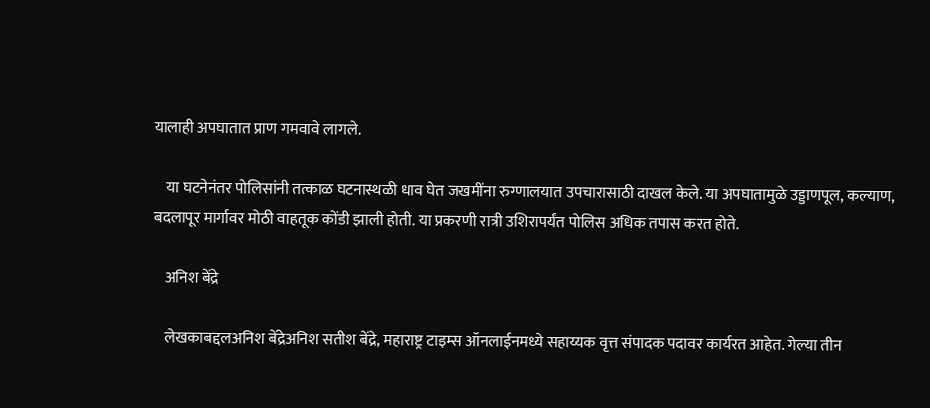यालाही अपघातात प्राण गमवावे लागले.

    या घटनेनंतर पोलिसांनी तत्काळ घटनास्थळी धाव घेत जखमींना रुग्णालयात उपचारासाठी दाखल केले. या अपघातामुळे उड्डाणपूल, कल्याण, बदलापूर मार्गावर मोठी वाहतूक कोंडी झाली होती. या प्रकरणी रात्री उशिरापर्यंत पोलिस अधिक तपास करत होते.

    अनिश बेंद्रे

    लेखकाबद्दलअनिश बेंद्रेअनिश सतीश बेंद्रे, महाराष्ट्र टाइम्स ऑनलाईनमध्ये सहाय्यक वृत्त संपादक पदावर कार्यरत आहेत. गेल्या तीन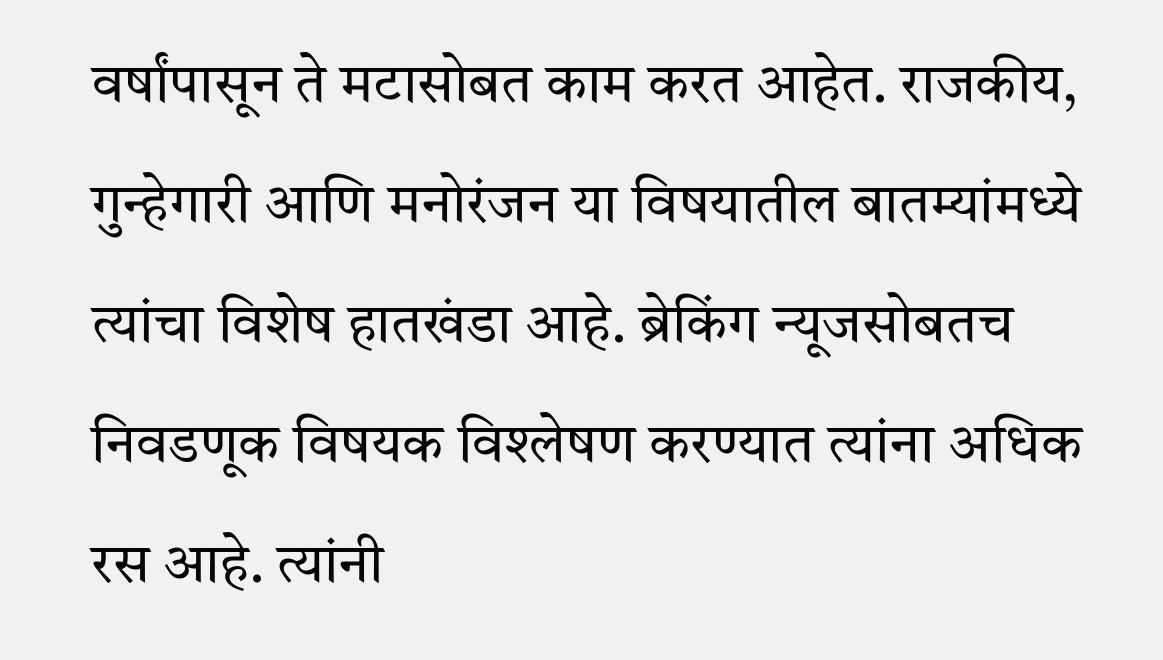वर्षांपासून ते मटासोबत काम करत आहेत. राजकीय, गुन्हेगारी आणि मनोरंजन या विषयातील बातम्यांमध्ये त्यांचा विशेष हातखंडा आहे. ब्रेकिंग न्यूजसोबतच निवडणूक विषयक विश्लेषण करण्यात त्यांना अधिक रस आहे. त्यांनी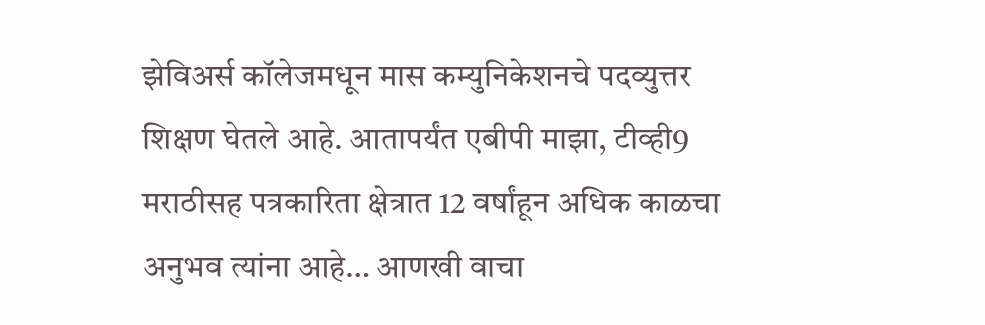झेविअर्स कॉलेजमधून मास कम्युनिकेशनचे पदव्युत्तर शिक्षण घेतले आहे. आतापर्यंत एबीपी माझा, टीव्ही9 मराठीसह पत्रकारिता क्षेत्रात 12 वर्षांहून अधिक काळचा अनुभव त्यांना आहे… आणखी वाचा